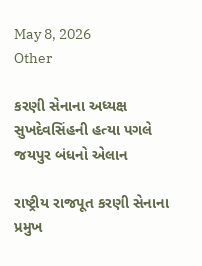May 8, 2026
Other

કરણી સેનાના અધ્યક્ષ સુખદેવસિંહની હત્યા પગલે જયપુર બંધનો એલાન

રાષ્ટ્રીય રાજપૂત કરણી સેનાના પ્રમુખ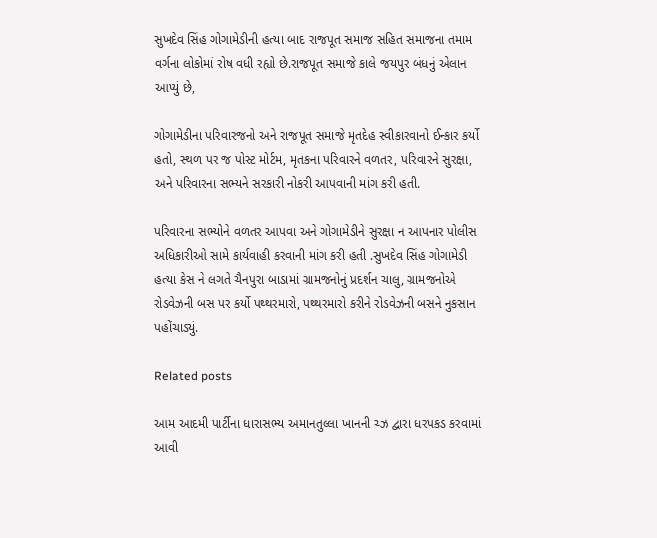સુખદેવ સિંહ ગોગામેડીની હત્યા બાદ રાજપૂત સમાજ સહિત સમાજના તમામ વર્ગના લોકોમાં રોષ વધી રહ્યો છે.રાજપૂત સમાજે કાલે જયપુર બંધનું એલાન આપ્યું છે,

ગોગામેડીના પરિવારજનો અને રાજપૂત સમાજે મૃતદેહ સ્વીકારવાનો ઈન્કાર કર્યો હતો, સ્થળ પર જ પોસ્ટ મોર્ટમ, મૃતકના પરિવારને વળતર, પરિવારને સુરક્ષા, અને પરિવારના સભ્યને સરકારી નોકરી આપવાની માંગ કરી હતી.

પરિવારના સભ્યોને વળતર આપવા અને ગોગામેડીને સુરક્ષા ન આપનાર પોલીસ અધિકારીઓ સામે કાર્યવાહી કરવાની માંગ કરી હતી .સુખદેવ સિંહ ગોગામેડી હત્યા કેસ ને લગતે ચૈનપુરા બાડામાં ગ્રામજનોનું પ્રદર્શન ચાલુ, ગ્રામજનોએ રોડવેઝની બસ પર કર્યો પથ્થરમારો, પથ્થરમારો કરીને રોડવેઝની બસને નુકસાન પહોંચાડ્યું.

Related posts

આમ આદમી પાર્ટીના ધારાસભ્‍ય અમાનતુલ્લા ખાનની ચ્‍ઝ દ્વારા ધરપકડ કરવામાં આવી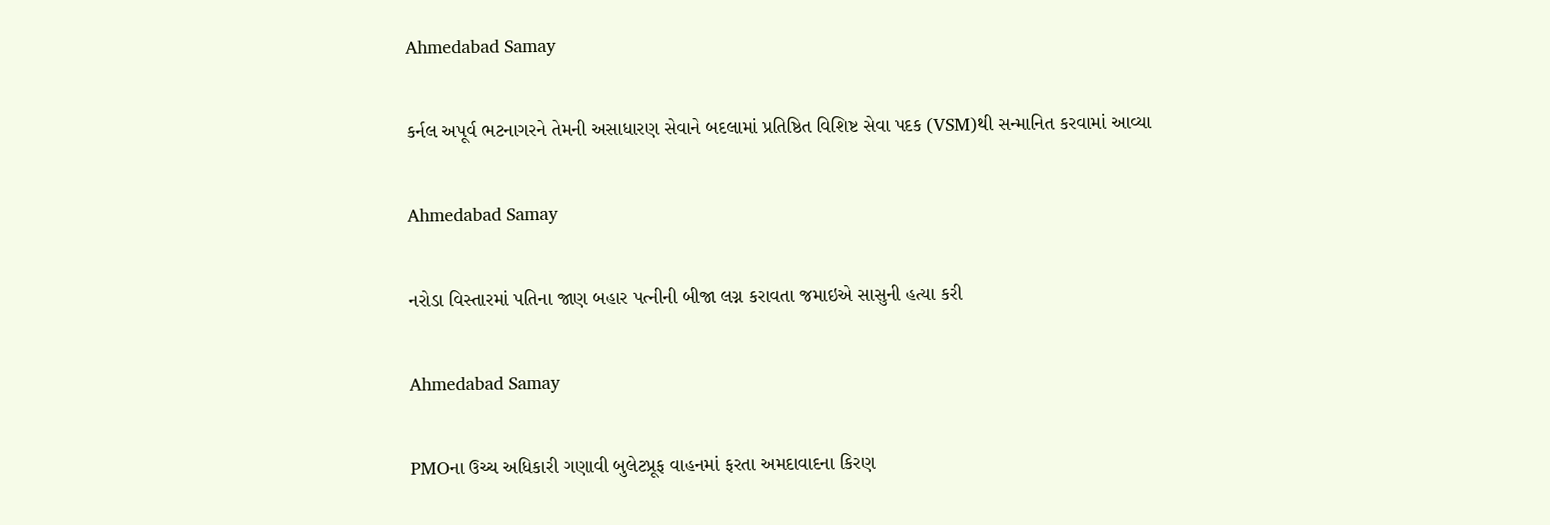Ahmedabad Samay

કર્નલ અપૂર્વ ભટનાગરને તેમની અસાધારણ સેવાને બદલામાં પ્રતિષ્ઠિત વિશિષ્ટ સેવા પદક (VSM)થી સન્માનિત કરવામાં આવ્યા

Ahmedabad Samay

નરોડા વિસ્તારમાં પતિના જાણ બહાર પત્‍નીની બીજા લગ્ન કરાવતા જમાઇએ સાસુની હત્યા કરી

Ahmedabad Samay

PMOના ઉચ્‍ચ અધિકારી ગણાવી બુલેટપ્રૂફ વાહનમાં ફરતા અમદાવાદના કિરણ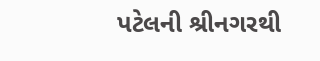પટેલની શ્રીનગરથી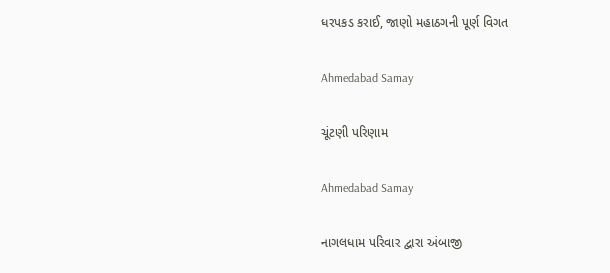ધરપકડ કરાઈ, જાણો મહાઠગની પૂર્ણ વિગત

Ahmedabad Samay

ચૂંટણી પરિણામ

Ahmedabad Samay

નાગલધામ પરિવાર દ્વારા અંબાજી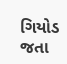ગિયોડ જતા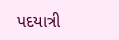પદયાત્રી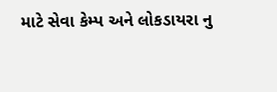માટે સેવા કેમ્પ અને લોકડાયરા નુ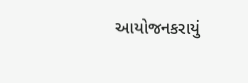આયોજનકરાયું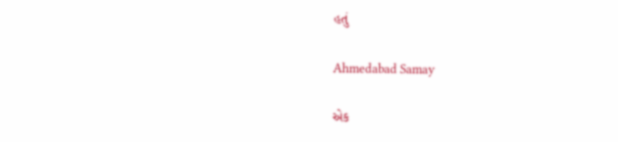હતું

Ahmedabad Samay

એક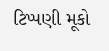ટિપ્પણી મૂકો